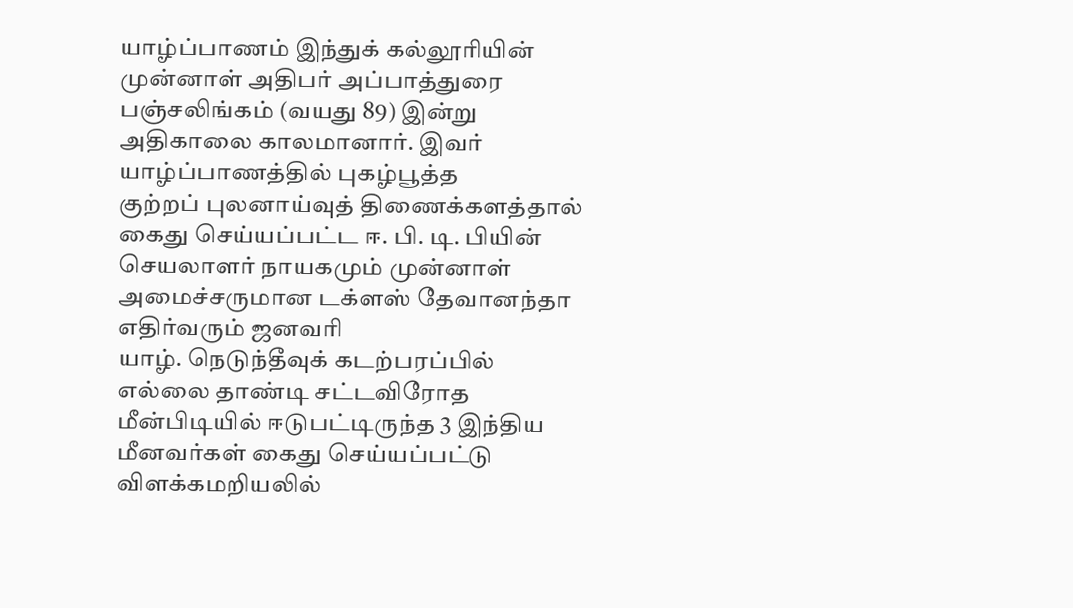யாழ்ப்பாணம் இந்துக் கல்லூரியின் முன்னாள் அதிபர் அப்பாத்துரை பஞ்சலிங்கம் (வயது 89) இன்று அதிகாலை காலமானார். இவர் யாழ்ப்பாணத்தில் புகழ்பூத்த
குற்றப் புலனாய்வுத் திணைக்களத்தால் கைது செய்யப்பட்ட ஈ. பி. டி. பியின் செயலாளர் நாயகமும் முன்னாள் அமைச்சருமான டக்ளஸ் தேவானந்தா எதிர்வரும் ஜனவரி
யாழ். நெடுந்தீவுக் கடற்பரப்பில் எல்லை தாண்டி சட்டவிரோத மீன்பிடியில் ஈடுபட்டிருந்த 3 இந்திய மீனவர்கள் கைது செய்யப்பட்டு விளக்கமறியலில்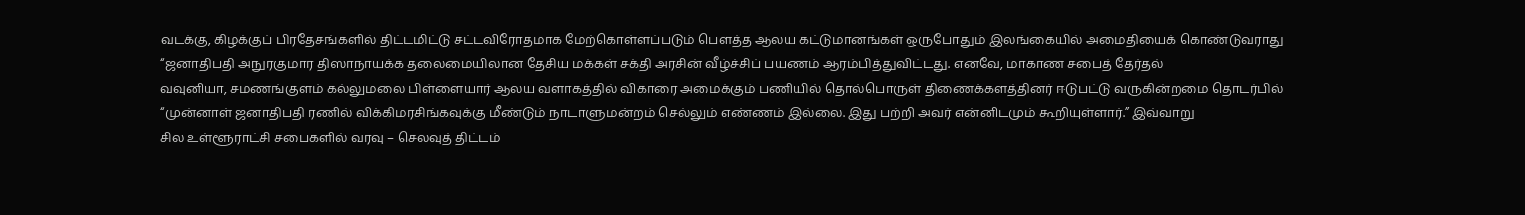வடக்கு, கிழக்குப் பிரதேசங்களில் திட்டமிட்டு சட்டவிரோதமாக மேற்கொள்ளப்படும் பௌத்த ஆலய கட்டுமானங்கள் ஒருபோதும் இலங்கையில் அமைதியைக் கொண்டுவராது
“ஜனாதிபதி அநுரகுமார திஸாநாயக்க தலைமையிலான தேசிய மக்கள் சக்தி அரசின் வீழ்ச்சிப் பயணம் ஆரம்பித்துவிட்டது. எனவே, மாகாண சபைத் தேர்தல்
வவுனியா, சமணங்குளம் கல்லுமலை பிள்ளையார் ஆலய வளாகத்தில் விகாரை அமைக்கும் பணியில் தொல்பொருள் திணைக்களத்தினர் ஈடுபட்டு வருகின்றமை தொடர்பில்
“முன்னாள் ஜனாதிபதி ரணில் விக்கிமரசிங்கவுக்கு மீண்டும் நாடாளுமன்றம் செல்லும் எண்ணம் இல்லை. இது பற்றி அவர் என்னிடமும் கூறியுள்ளார்.” இவ்வாறு
சில உள்ளூராட்சி சபைகளில் வரவு – செலவுத் திட்டம்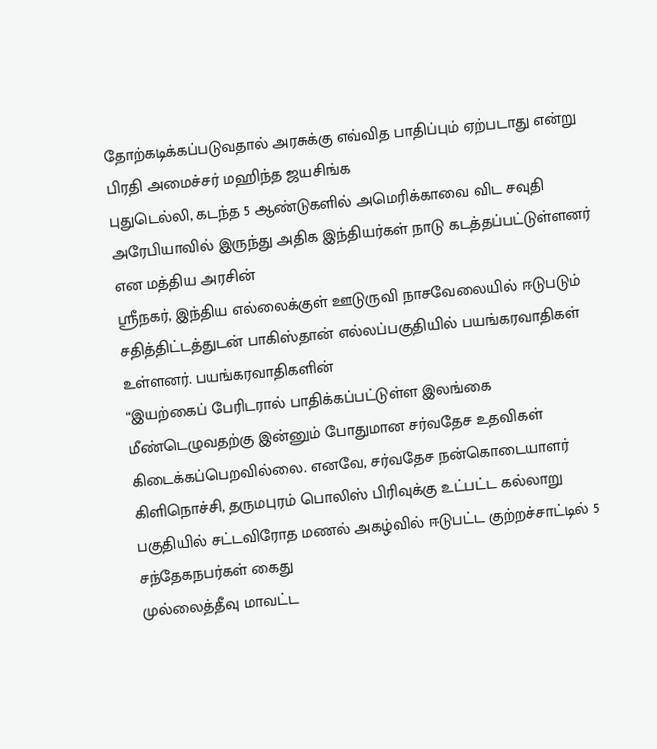தோற்கடிக்கப்படுவதால் அரசுக்கு எவ்வித பாதிப்பும் ஏற்படாது என்று பிரதி அமைச்சர் மஹிந்த ஜயசிங்க
புதுடெல்லி, கடந்த 5 ஆண்டுகளில் அமெரிக்காவை விட சவுதி அரேபியாவில் இருந்து அதிக இந்தியர்கள் நாடு கடத்தப்பட்டுள்ளனர் என மத்திய அரசின்
ஸ்ரீநகர், இந்திய எல்லைக்குள் ஊடுருவி நாசவேலையில் ஈடுபடும் சதித்திட்டத்துடன் பாகிஸ்தான் எல்லப்பகுதியில் பயங்கரவாதிகள் உள்ளனர். பயங்கரவாதிகளின்
“இயற்கைப் பேரிடரால் பாதிக்கப்பட்டுள்ள இலங்கை மீண்டெழுவதற்கு இன்னும் போதுமான சர்வதேச உதவிகள் கிடைக்கப்பெறவில்லை. எனவே, சர்வதேச நன்கொடையாளர்
கிளிநொச்சி, தருமபுரம் பொலிஸ் பிரிவுக்கு உட்பட்ட கல்லாறு பகுதியில் சட்டவிரோத மணல் அகழ்வில் ஈடுபட்ட குற்றச்சாட்டில் 5 சந்தேகநபர்கள் கைது
முல்லைத்தீவு மாவட்ட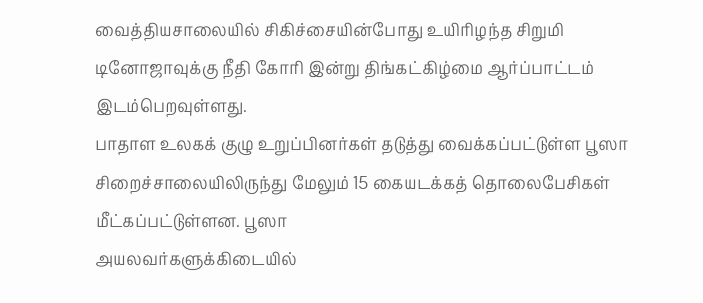வைத்தியசாலையில் சிகிச்சையின்போது உயிரிழந்த சிறுமி டினோஜாவுக்கு நீதி கோரி இன்று திங்கட்கிழ்மை ஆர்ப்பாட்டம் இடம்பெறவுள்ளது.
பாதாள உலகக் குழு உறுப்பினர்கள் தடுத்து வைக்கப்பட்டுள்ள பூஸா சிறைச்சாலையிலிருந்து மேலும் 15 கையடக்கத் தொலைபேசிகள் மீட்கப்பட்டுள்ளன. பூஸா
அயலவர்களுக்கிடையில்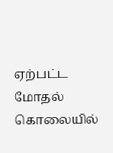ஏற்பட்ட மோதல் கொலையில்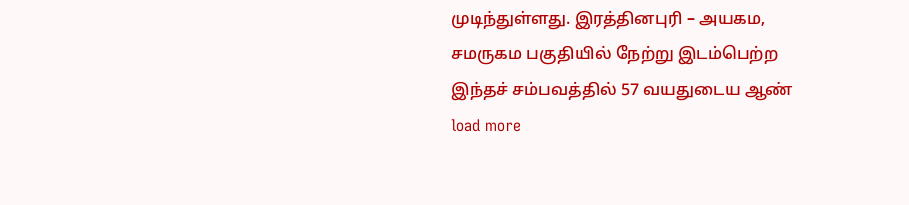முடிந்துள்ளது. இரத்தினபுரி – அயகம, சமருகம பகுதியில் நேற்று இடம்பெற்ற இந்தச் சம்பவத்தில் 57 வயதுடைய ஆண்
load more